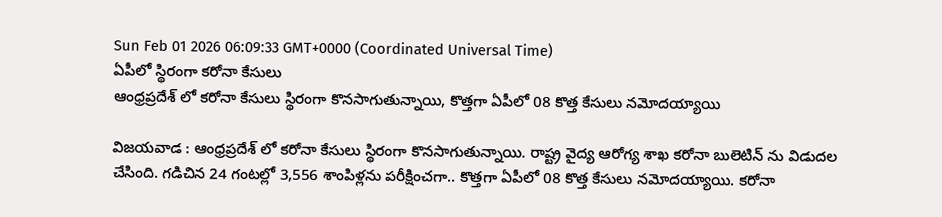Sun Feb 01 2026 06:09:33 GMT+0000 (Coordinated Universal Time)
ఏపీలో స్థిరంగా కరోనా కేసులు
ఆంధ్రప్రదేశ్ లో కరోనా కేసులు స్థిరంగా కొనసాగుతున్నాయి, కొత్తగా ఏపీలో 08 కొత్త కేసులు నమోదయ్యాయి

విజయవాడ : ఆంధ్రప్రదేశ్ లో కరోనా కేసులు స్థిరంగా కొనసాగుతున్నాయి. రాష్ట్ర వైద్య ఆరోగ్య శాఖ కరోనా బులెటిన్ ను విడుదల చేసింది. గడిచిన 24 గంటల్లో 3,556 శాంపిళ్లను పరీక్షించగా.. కొత్తగా ఏపీలో 08 కొత్త కేసులు నమోదయ్యాయి. కరోనా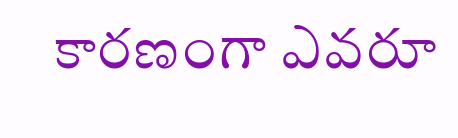కారణంగా ఎవరూ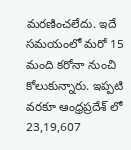మరణించలేదు. ఇదే సమయంలో మరో 15 మంది కరోనా నుంచి కోలుకున్నారు. ఇప్పటి వరకూ ఆంధ్రప్రదేశ్ లో 23,19,607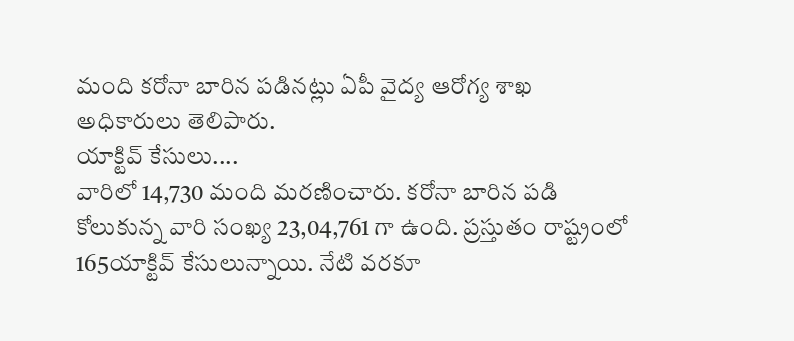మంది కరోనా బారిన పడినట్లు ఏపీ వైద్య ఆరోగ్య శాఖ అధికారులు తెలిపారు.
యాక్టివ్ కేసులు....
వారిలో 14,730 మంది మరణించారు. కరోనా బారిన పడి కోలుకున్న వారి సంఖ్య 23,04,761 గా ఉంది. ప్రస్తుతం రాష్ట్రంలో 165యాక్టివ్ కేసులున్నాయి. నేటి వరకూ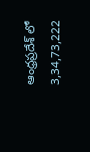ఆంధ్రప్రదేశ్ లో 3,34,73,222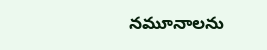నమూనాలను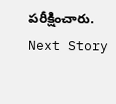పరీక్షించారు.
Next Story